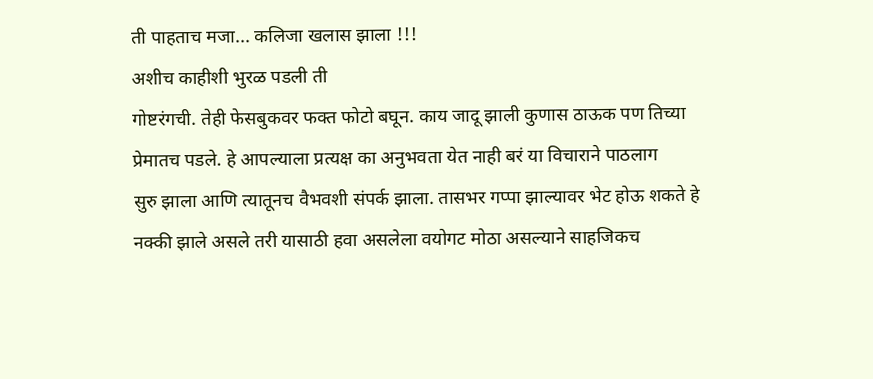ती पाहताच मजा... कलिजा खलास झाला !!!
अशीच काहीशी भुरळ पडली ती
गोष्टरंगची. तेही फेसबुकवर फक्त फोटो बघून. काय जादू झाली कुणास ठाऊक पण तिच्या
प्रेमातच पडले. हे आपल्याला प्रत्यक्ष का अनुभवता येत नाही बरं या विचाराने पाठलाग
सुरु झाला आणि त्यातूनच वैभवशी संपर्क झाला. तासभर गप्पा झाल्यावर भेट होऊ शकते हे
नक्की झाले असले तरी यासाठी हवा असलेला वयोगट मोठा असल्याने साहजिकच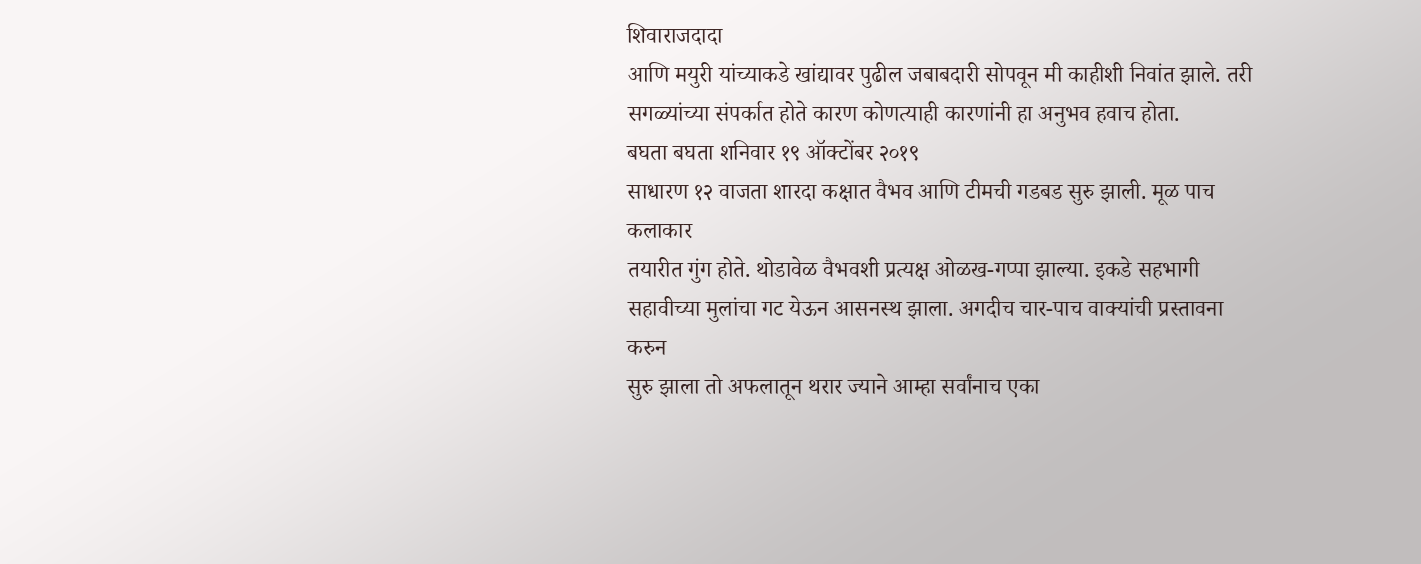शिवाराजदादा
आणि मयुरी यांच्याकडे खांद्यावर पुढील जबाबदारी सोपवून मी काहीशी निवांत झाले. तरी
सगळ्यांच्या संपर्कात होते कारण कोणत्याही कारणांनी हा अनुभव हवाच होता.
बघता बघता शनिवार १९ ऑक्टोंबर २०१९
साधारण १२ वाजता शारदा कक्षात वैभव आणि टीमची गडबड सुरु झाली. मूळ पाच कलाकार
तयारीत गुंग होते. थोडावेळ वैभवशी प्रत्यक्ष ओळख-गप्पा झाल्या. इकडे सहभागी
सहावीच्या मुलांचा गट येऊन आसनस्थ झाला. अगदीच चार-पाच वाक्यांची प्रस्तावना करुन
सुरु झाला तो अफलातून थरार ज्याने आम्हा सर्वांनाच एका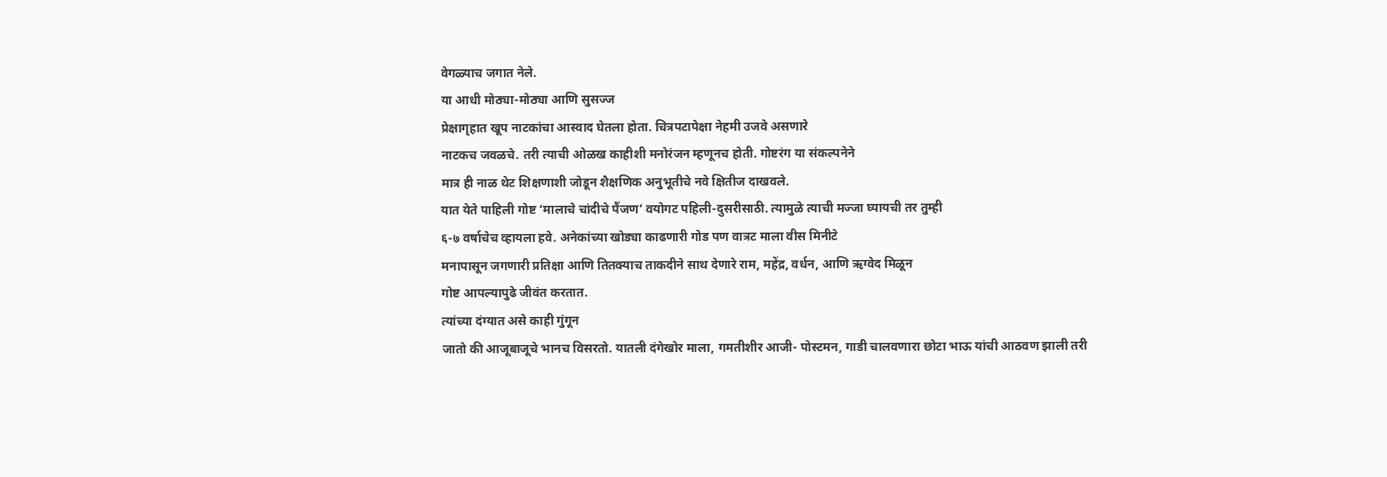वेगळ्याच जगात नेले.
या आधी मोठ्या-मोठ्या आणि सुसज्ज
प्रेक्षागृहात खूप नाटकांचा आस्वाद घेतला होता. चित्रपटापेक्षा नेहमी उजवे असणारे
नाटकच जवळचे. तरी त्याची ओळख काहीशी मनोरंजन म्हणूनच होती. गोष्टरंग या संकल्पनेने
मात्र ही नाळ थेट शिक्षणाशी जोडून शैक्षणिक अनुभूतीचे नवे क्षितीज दाखवले.
यात येते पाहिली गोष्ट ‘मालाचे चांदीचे पैंजण’ वयोगट पहिली-दुसरीसाठी. त्यामुळे त्याची मज्जा घ्यायची तर तुम्ही
६-७ वर्षाचेच व्हायला हवे. अनेकांच्या खोड्या काढणारी गोड पण वात्रट माला वीस मिनीटे
मनापासून जगणारी प्रतिक्षा आणि तितक्याच ताकदीने साथ देणारे राम, महेंद्र, वर्धन, आणि ऋग्वेद मिळून
गोष्ट आपल्यापुढे जीवंत करतात.
त्यांच्या दंग्यात असे काही गुंगून
जातो की आजूबाजूचे भानच विसरतो. यातली दंगेखोर माला, गमतीशीर आजी- पोस्टमन, गाडी चालवणारा छोटा भाऊ यांची आठवण झाली तरी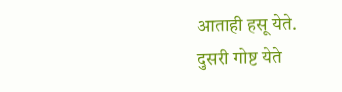आताही हसू येते.
दुसरी गोष्ट येते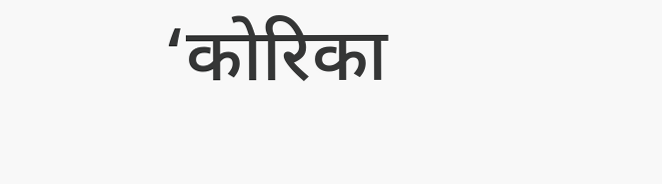‘कोरिका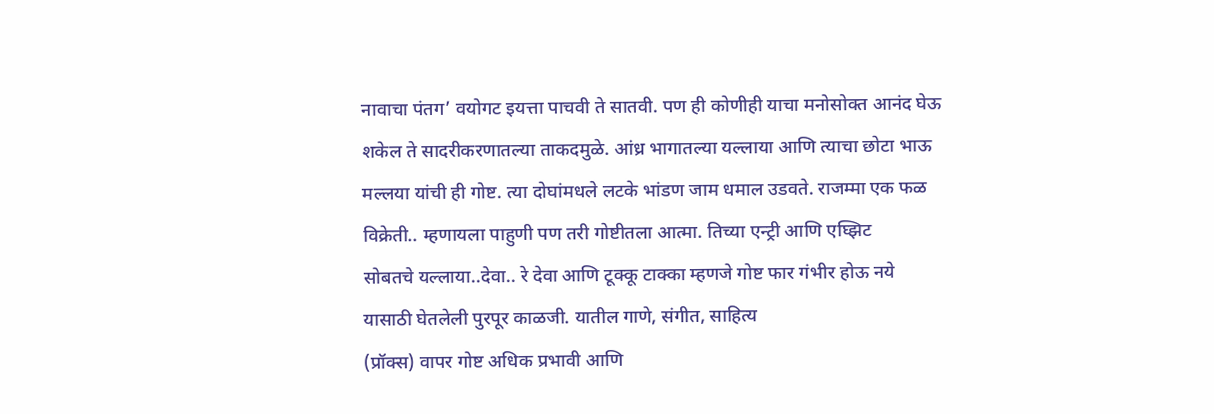नावाचा पंतग’ वयोगट इयत्ता पाचवी ते सातवी. पण ही कोणीही याचा मनोसोक्त आनंद घेऊ
शकेल ते सादरीकरणातल्या ताकदमुळे. आंध्र भागातल्या यल्लाया आणि त्याचा छोटा भाऊ
मल्लया यांची ही गोष्ट. त्या दोघांमधले लटके भांडण जाम धमाल उडवते. राजम्मा एक फळ
विक्रेती.. म्हणायला पाहुणी पण तरी गोष्टीतला आत्मा. तिच्या एन्ट्री आणि एघ्झिट
सोबतचे यल्लाया..देवा.. रे देवा आणि टूक्कू टाक्का म्हणजे गोष्ट फार गंभीर होऊ नये
यासाठी घेतलेली पुरपूर काळजी. यातील गाणे, संगीत, साहित्य
(प्रॉक्स) वापर गोष्ट अधिक प्रभावी आणि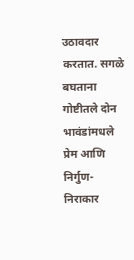उठावदार करतात. सगळे बघताना गोष्टीतले दोन
भावंडांमधले प्रेम आणि निर्गुण-निराकार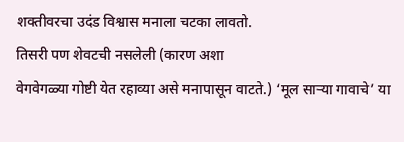शक्तीवरचा उदंड विश्वास मनाला चटका लावतो.
तिसरी पण शेवटची नसलेली (कारण अशा
वेगवेगळ्या गोष्टी येत रहाव्या असे मनापासून वाटते.) ‘मूल साऱ्या गावाचे’ या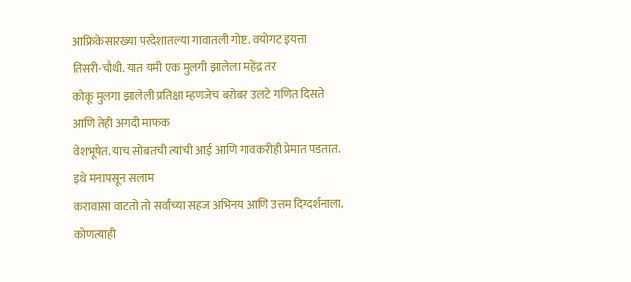आफ्रिकेसारख्या परदेशातल्या गावातली गोष्ट. वयोगट इयत्ता
तिसरी-चौथी. यात यमी एक मुलगी झालेला महेंद्र तर
कोकू मुलगा झालेली प्रतिक्षा म्हणजेच बरोबर उलटे गणित दिसते आणि तेही अगदी माफक
वेशभूषेत. याच सोबतची त्यांची आई आणि गावकरीही प्रेमात पडतात. इथे मनापसून सलाम
करावासा वाटतो तो सर्वांच्या सहज अभिनय आणि उत्तम दिग्दर्शनाला. कोणत्याही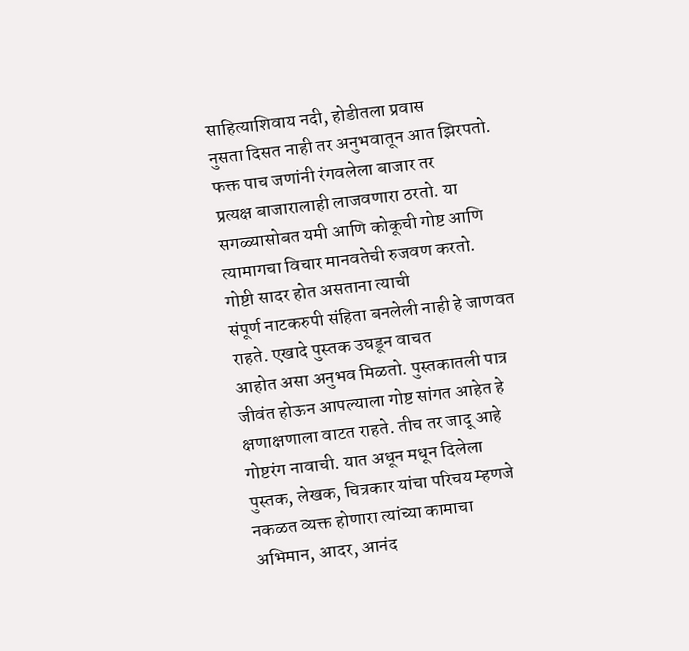साहित्याशिवाय नदी, होडीतला प्रवास
नुसता दिसत नाही तर अनुभवातून आत झिरपतो. फक्त पाच जणांनी रंगवलेला बाजार तर
प्रत्यक्ष बाजारालाही लाजवणारा ठरतो. या सगळ्यासोबत यमी आणि कोकूची गोष्ट आणि
त्यामागचा विचार मानवतेची रुजवण करतो.
गोष्टी सादर होत असताना त्याची
संपूर्ण नाटकरुपी संहिता बनलेली नाही हे जाणवत राहते. एखादे पुस्तक उघडून वाचत
आहोत असा अनुभव मिळतो. पुस्तकातली पात्र जीवंत होऊन आपल्याला गोष्ट सांगत आहेत हे
क्षणाक्षणाला वाटत राहते. तीच तर जादू आहे गोष्टरंग नावाची. यात अधून मधून दिलेला
पुस्तक, लेखक, चित्रकार यांचा परिचय म्हणजे नकळत व्यक्त होणारा त्यांच्या कामाचा
अभिमान, आदर, आनंद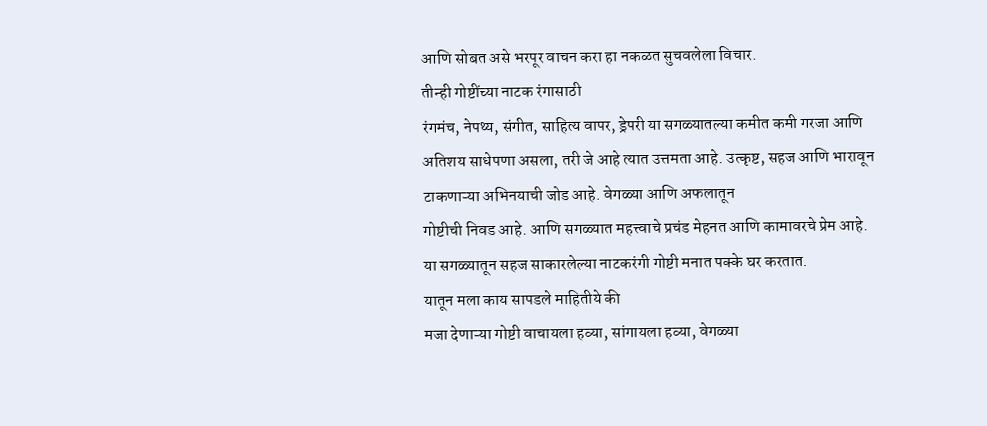आणि सोबत असे भरपूर वाचन करा हा नकळत सुचवलेला विचार.
तीन्ही गोष्टींच्या नाटक रंगासाठी
रंगमंच, नेपथ्य, संगीत, साहित्य वापर, ड्रेपरी या सगळ्यातल्या कमीत कमी गरजा आणि अतिशय साधेपणा असला, तरी जे आहे त्यात उत्तमता आहे. उत्कृष्ट, सहज आणि भारावून टाकणाऱ्या अभिनयाची जोड आहे. वेगळ्या आणि अफलातून
गोष्टीची निवड आहे. आणि सगळ्यात महत्त्वाचे प्रचंड मेहनत आणि कामावरचे प्रेम आहे.
या सगळ्यातून सहज साकारलेल्या नाटकरंगी गोष्टी मनात पक्के घर करतात.
यातून मला काय सापडले माहितीये की
मजा देणाऱ्या गोष्टी वाचायला हव्या, सांगायला हव्या, वेगळ्या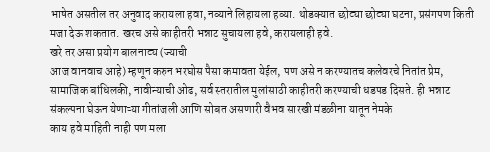भाषेत असतील तर अनुवाद करायला हवा, नव्याने लिहायला हव्या. थोडक्यात छोट्या छोट्या घटना, प्रसंगपण किती मजा देऊ शकतात. खरच असे काहीतरी भन्नाट सुचायला हवे, करायलाही हवे.
खरे तर असा प्रयोग बालनाट्य (ज्याची
आज वानवाच आहे) म्हणून करुन भरघोस पैसा कमावता येईल, पण असे न करण्यातच कलेवरचे नितांत प्रेम, सामाजिक बांधिलकी, नावीन्याची ओढ, सर्व स्तरातील मुलांसाठी काहीतरी करण्याची धडपड दिसते. ही भन्नाट
संकल्पना घेऊन येणाऱ्या गीतांजली आणि सोबत असणारी वैभव सारखी मंडळीना यातून नेमके
काय हवे माहिती नाही पण मला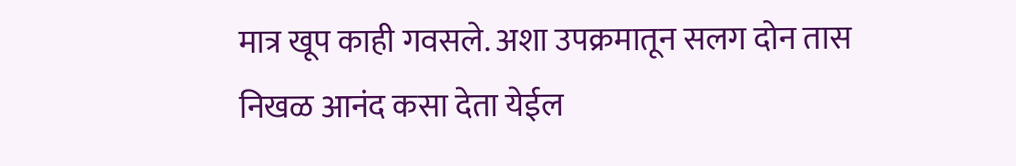मात्र खूप काही गवसले. अशा उपक्रमातून सलग दोन तास
निखळ आनंद कसा देता येईल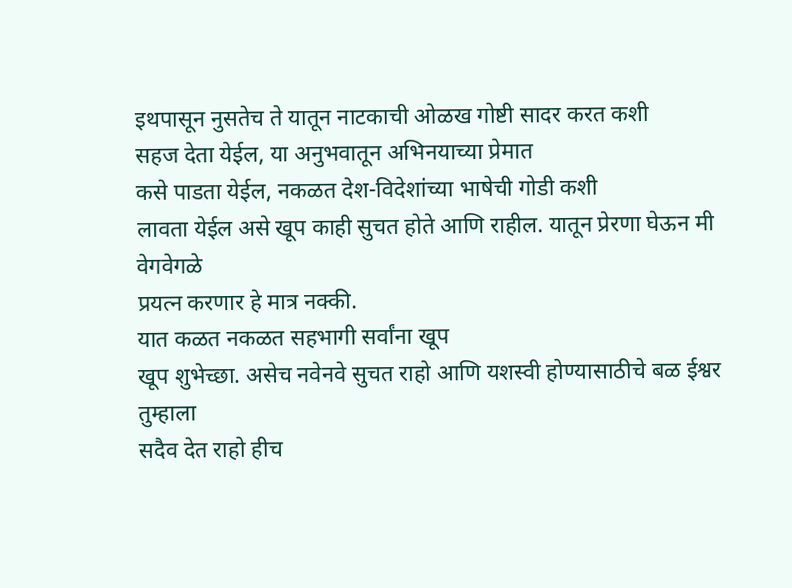इथपासून नुसतेच ते यातून नाटकाची ओळख गोष्टी सादर करत कशी
सहज देता येईल, या अनुभवातून अभिनयाच्या प्रेमात
कसे पाडता येईल, नकळत देश-विदेशांच्या भाषेची गोडी कशी
लावता येईल असे खूप काही सुचत होते आणि राहील. यातून प्रेरणा घेऊन मी वेगवेगळे
प्रयत्न करणार हे मात्र नक्की.
यात कळत नकळत सहभागी सर्वांना खूप
खूप शुभेच्छा. असेच नवेनवे सुचत राहो आणि यशस्वी होण्यासाठीचे बळ ईश्वर तुम्हाला
सदैव देत राहो हीच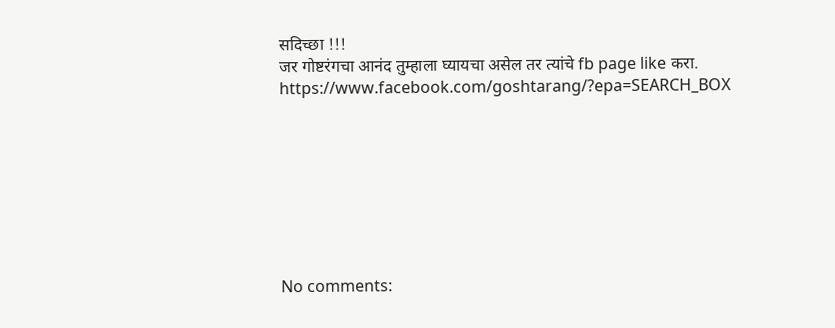सदिच्छा !!!
जर गोष्टरंगचा आनंद तुम्हाला घ्यायचा असेल तर त्यांचे fb page like करा.
https://www.facebook.com/goshtarang/?epa=SEARCH_BOX








No comments: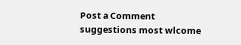Post a Comment
suggestions most wlcome